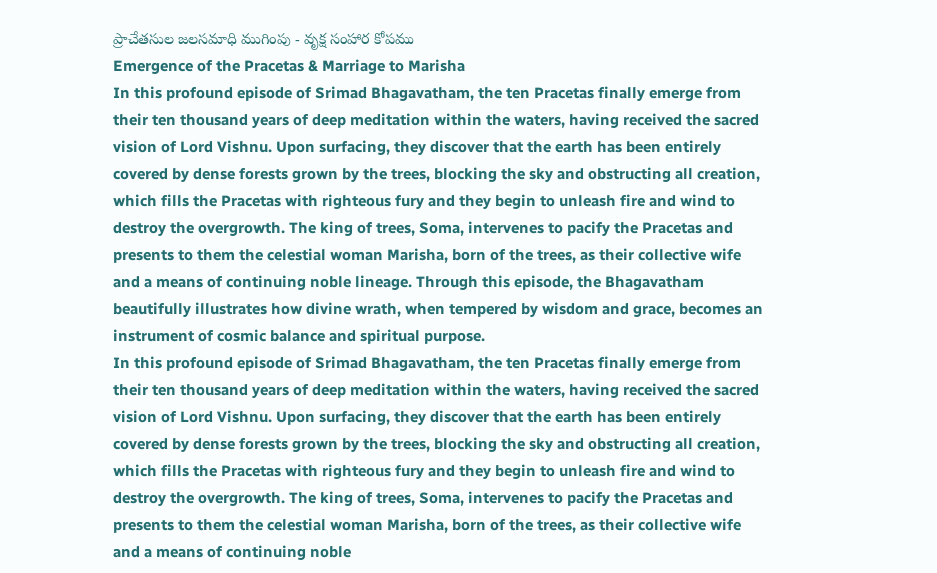ప్రాచేతసుల జలసమాధి ముగింపు - వృక్ష సంహార కోపము
Emergence of the Pracetas & Marriage to Marisha
In this profound episode of Srimad Bhagavatham, the ten Pracetas finally emerge from their ten thousand years of deep meditation within the waters, having received the sacred vision of Lord Vishnu. Upon surfacing, they discover that the earth has been entirely covered by dense forests grown by the trees, blocking the sky and obstructing all creation, which fills the Pracetas with righteous fury and they begin to unleash fire and wind to destroy the overgrowth. The king of trees, Soma, intervenes to pacify the Pracetas and presents to them the celestial woman Marisha, born of the trees, as their collective wife and a means of continuing noble lineage. Through this episode, the Bhagavatham beautifully illustrates how divine wrath, when tempered by wisdom and grace, becomes an instrument of cosmic balance and spiritual purpose.
In this profound episode of Srimad Bhagavatham, the ten Pracetas finally emerge from their ten thousand years of deep meditation within the waters, having received the sacred vision of Lord Vishnu. Upon surfacing, they discover that the earth has been entirely covered by dense forests grown by the trees, blocking the sky and obstructing all creation, which fills the Pracetas with righteous fury and they begin to unleash fire and wind to destroy the overgrowth. The king of trees, Soma, intervenes to pacify the Pracetas and presents to them the celestial woman Marisha, born of the trees, as their collective wife and a means of continuing noble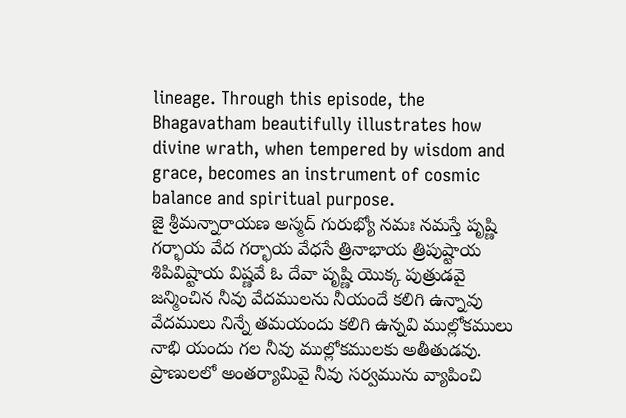lineage. Through this episode, the Bhagavatham beautifully illustrates how divine wrath, when tempered by wisdom and grace, becomes an instrument of cosmic balance and spiritual purpose.
జై శ్రీమన్నారాయణ అస్మద్ గురుభ్యో నమః నమస్తే పృష్ణి గర్భాయ వేద గర్భాయ వేధసే త్రినాభాయ త్రిపుష్టాయ శిపివిష్టాయ విష్ణవే ఓ దేవా పృష్ణి యొక్క పుత్రుడవై జన్మించిన నీవు వేదములను నీయందే కలిగి ఉన్నావు వేదములు నిన్నే తమయందు కలిగి ఉన్నవి ముల్లోకములు నాభి యందు గల నీవు ముల్లోకములకు అతీతుడవు. ప్రాణులలో అంతర్యామివై నీవు సర్వమును వ్యాపించి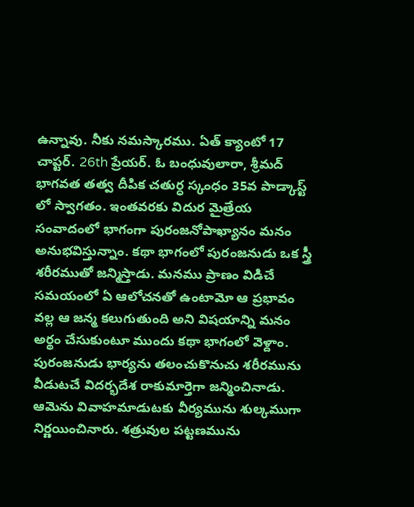ఉన్నావు. నీకు నమస్కారము. ఏత్ క్యాంటో 17 చాప్టర్. 26th ప్రేయర్. ఓ బంధువులారా, శ్రీమద్ భాగవత తత్వ దీపిక చతుర్ధ స్కంధం 35వ పాడ్కాస్ట్ లో స్వాగతం. ఇంతవరకు విదుర మైత్రేయ సంవాదంలో భాగంగా పురంజనోపాఖ్యానం మనం అనుభవిస్తున్నాం. కథా భాగంలో పురంజనుడు ఒక స్త్రీ శరీరముతో జన్మిస్తాడు. మనము ప్రాణం విడిచే సమయంలో ఏ ఆలోచనతో ఉంటామో ఆ ప్రభావం వల్ల ఆ జన్మ కలుగుతుంది అని విషయాన్ని మనం అర్థం చేసుకుంటూ ముందు కథా భాగంలో వెళ్దాం. పురంజనుడు భార్యను తలంచుకొనుచు శరీరమును వీడుటచే విదర్భదేశ రాకుమార్తెగా జన్మించినాడు. ఆమెను వివాహమాడుటకు వీర్యమును శుల్కముగా నిర్ణయించినారు. శత్రువుల పట్టణమును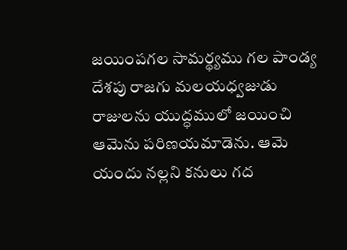జయింపగల సామర్థ్యము గల పాండ్య దేశపు రాజగు మలయధ్వజుడు రాజులను యుద్ధములో జయించి ఆమెను పరిణయమాడెను. ఆమె యందు నల్లని కనులు గద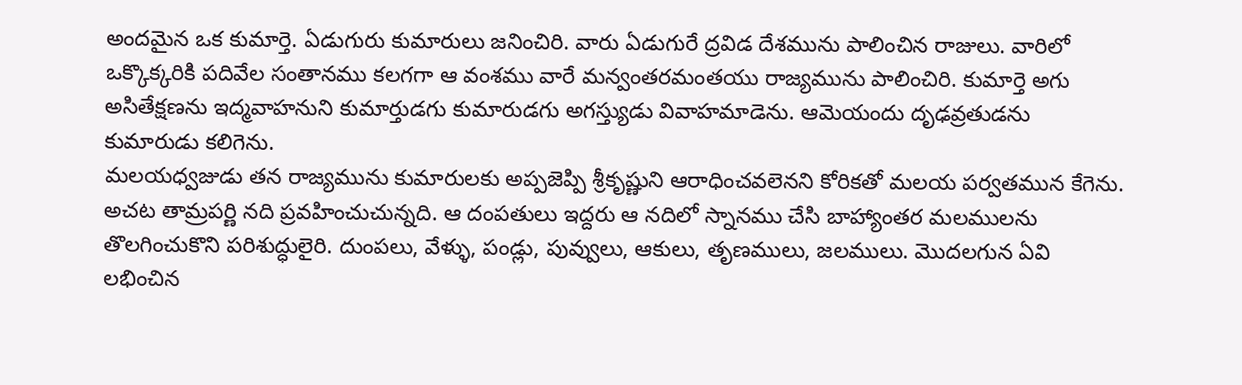అందమైన ఒక కుమార్తె. ఏడుగురు కుమారులు జనించిరి. వారు ఏడుగురే ద్రవిడ దేశమును పాలించిన రాజులు. వారిలో ఒక్కొక్కరికి పదివేల సంతానము కలగగా ఆ వంశము వారే మన్వంతరమంతయు రాజ్యమును పాలించిరి. కుమార్తె అగు అసితేక్షణను ఇద్మవాహనుని కుమార్తుడగు కుమారుడగు అగస్త్యుడు వివాహమాడెను. ఆమెయందు దృఢవ్రతుడను కుమారుడు కలిగెను.
మలయధ్వజుడు తన రాజ్యమును కుమారులకు అప్పజెప్పి శ్రీకృష్ణుని ఆరాధించవలెనని కోరికతో మలయ పర్వతమున కేగెను. అచట తామ్రపర్ణి నది ప్రవహించుచున్నది. ఆ దంపతులు ఇద్దరు ఆ నదిలో స్నానము చేసి బాహ్యాంతర మలములను తొలగించుకొని పరిశుద్ధులైరి. దుంపలు, వేళ్ళు, పండ్లు, పువ్వులు, ఆకులు, తృణములు, జలములు. మొదలగున ఏవి లభించిన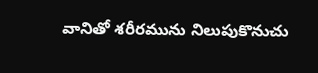వానితో శరీరమును నిలుపుకొనుచు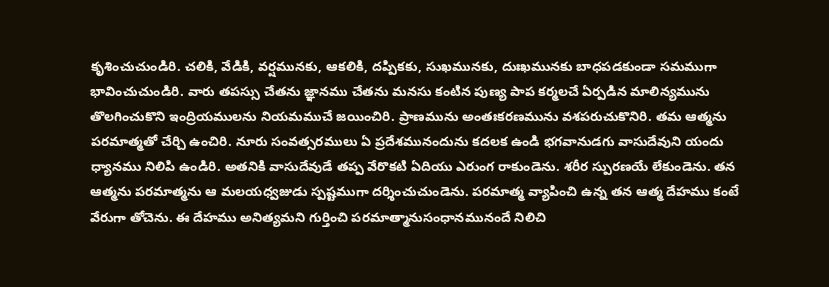కృశించుచుండిరి. చలికి, వేడికి, వర్షమునకు, ఆకలికి, దప్పికకు, సుఖమునకు, దుఃఖమునకు బాధపడకుండా సమముగా భావించుచుండిరి. వారు తపస్సు చేతను జ్ఞానము చేతను మనసు కంటిన పుణ్య పాప కర్మలచే ఏర్పడిన మాలిన్యమును తొలగించుకొని ఇంద్రియములను నియమముచే జయించిరి. ప్రాణమును అంతఃకరణమును వశపరుచుకొనిరి. తమ ఆత్మను పరమాత్మతో చేర్చి ఉంచిరి. నూరు సంవత్సరములు ఏ ప్రదేశమునందును కదలక ఉండి భగవానుడగు వాసుదేవుని యందు ధ్యానము నిలిపి ఉండిరి. అతనికి వాసుదేవుడే తప్ప వేరొకటి ఏదియు ఎరుంగ రాకుండెను. శరీర స్పురణయే లేకుండెను. తన ఆత్మను పరమాత్మను ఆ మలయధ్వజుడు స్పష్టముగా దర్శించుచుండెను. పరమాత్మ వ్యాపించి ఉన్న తన ఆత్మ దేహము కంటే వేరుగా తోచెను. ఈ దేహము అనిత్యమని గుర్తించి పరమాత్మానుసంధానమునందే నిలిచి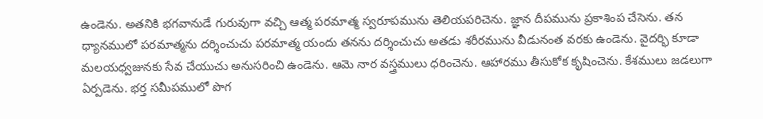ఉండెను. అతనికి భగవానుడే గురువుగా వచ్చి ఆత్మ పరమాత్మ స్వరూపమును తెలియపరిచెను. జ్ఞాన దీపమును ప్రకాశింప చేసెను. తన ధ్యానములో పరమాత్మను దర్శించుచు పరమాత్మ యందు తనను దర్శించుచు అతడు శరీరమును వీడునంత వరకు ఉండెను. వైదర్భి కూడా మలయధ్వజునకు సేవ చేయుచు అనుసరించి ఉండెను. ఆమె నార వస్త్రములు ధరించెను. ఆహారము తీసుకోక కృషించెను. కేశములు జడలుగా ఏర్పడెను. భర్త సమీపములో పొగ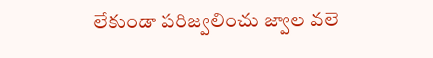లేకుండా పరిజ్వలించు జ్వాల వలె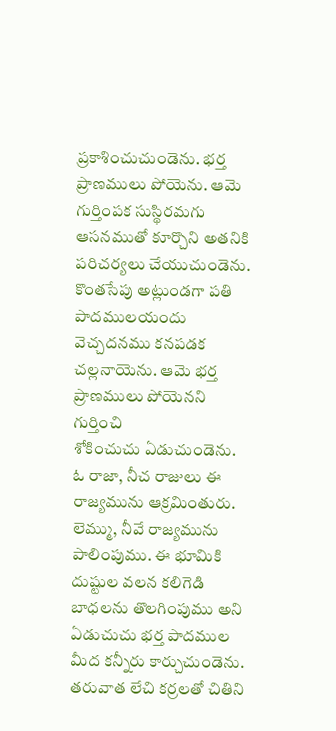ప్రకాశించుచుండెను. భర్త ప్రాణములు పోయెను. ఆమె గుర్తింపక సుస్థిరమగు ఆసనముతో కూర్చొని అతనికి పరిచర్యలు చేయుచుండెను. కొంతసేపు అట్లుండగా పతి పాదములయందు వెచ్చదనము కనపడక చల్లనాయెను. ఆమె భర్త ప్రాణములు పోయెనని గుర్తించి
శోకించుచు ఏడుచుండెను. ఓ రాజా, నీచ రాజులు ఈ రాజ్యమును ఆక్రమింతురు. లెమ్ము, నీవే రాజ్యమును పాలింపుము. ఈ భూమికి దుష్టుల వలన కలిగెడి బాధలను తొలగింపుము అని ఏడుచుచు భర్త పాదముల మీద కన్నీరు కార్చుచుండెను. తరువాత లేచి కర్రలతో చితిని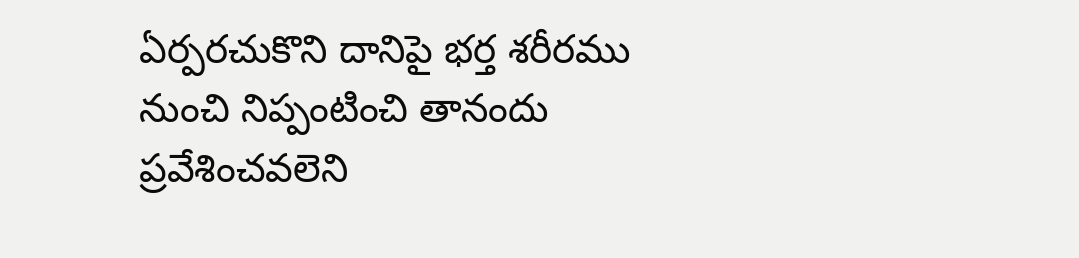ఏర్పరచుకొని దానిపై భర్త శరీరము నుంచి నిప్పంటించి తానందు ప్రవేశించవలెని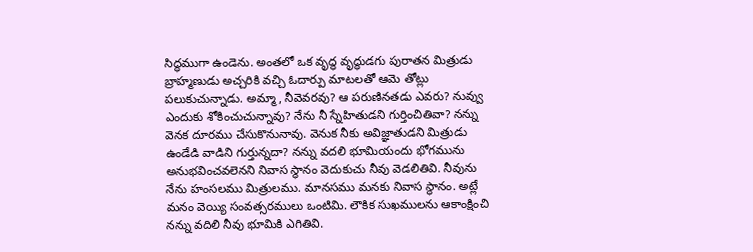సిద్ధముగా ఉండెను. అంతలో ఒక వృద్ధ వృద్ధుడగు పురాతన మిత్రుడు బ్రాహ్మణుడు అచ్చరికి వచ్చి ఓదార్పు మాటలతో ఆమె తోట్లు పలుకుచున్నాడు. అమ్మా, నీవెవరవు? ఆ పరుణినతడు ఎవరు? నువ్వు ఎందుకు శోకించుచున్నావు? నేను నీ స్నేహితుడని గుర్తించితివా? నన్ను వెనక దూరము చేసుకొనునావు. వెనుక నీకు అవిజ్ఞాతుడని మిత్రుడు ఉండేడి వాడిని గుర్తున్నదా? నన్ను వదలి భూమియందు భోగమును అనుభవించవలెనని నివాస స్థానం వెదుకుచు నీవు వెడలితివి. నీవును నేను హంసలము మిత్రులము. మానసము మనకు నివాస స్థానం. అట్లే మనం వెయ్యి సంవత్సరములు ఒంటిమి. లౌకిక సుఖములను ఆకాంక్షించి నన్ను వదిలి నీవు భూమికి ఎగితివి.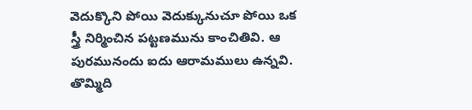వెదుక్కొని పోయి వెదుక్కునుచూ పోయి ఒక స్త్రీ నిర్మించిన పట్టణమును కాంచితివి. ఆ పురమునందు ఐదు ఆరామములు ఉన్నవి. తొమ్మిది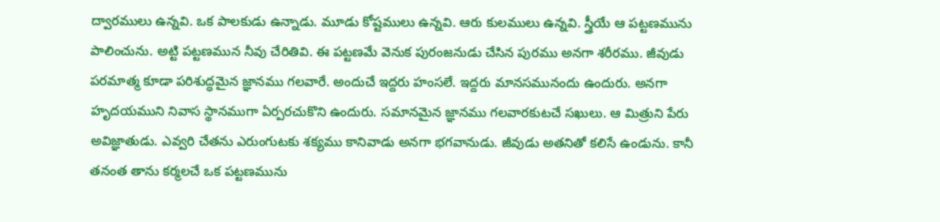ద్వారములు ఉన్నవి. ఒక పాలకుడు ఉన్నాడు. మూడు కోష్టములు ఉన్నవి. ఆరు కులములు ఉన్నవి. స్త్రీయే ఆ పట్టణమును పాలించును. అట్టి పట్టణమున నీవు చేరితివి. ఈ పట్టణమే వెనుక పురంజనుడు చేసిన పురము అనగా శరీరము. జీవుడు పరమాత్మ కూడా పరిశుద్ధమైన జ్ఞానము గలవారే. అందుచే ఇద్దరు హంసలే. ఇద్దరు మానసమునందు ఉందురు. అనగా హృదయముని నివాస స్థానముగా ఏర్పరచుకొని ఉందురు. సమానమైన జ్ఞానము గలవారకుటచే సఖులు. ఆ మిత్రుని పేరు అవిజ్ఞాతుడు. ఎవ్వరి చేతను ఎరుంగుటకు శక్యము కానివాడు అనగా భగవానుడు. జీవుడు అతనితో కలిసే ఉండును. కానీ తనంత తాను కర్మలచే ఒక పట్టణమును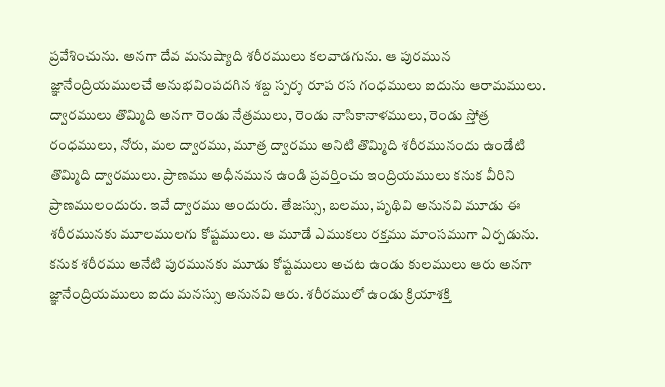ప్రవేశించును. అనగా దేవ మనుష్యాది శరీరములు కలవాడగును. ఆ పురమున జ్ఞానేంద్రియములచే అనుభవింపదగిన శబ్ద స్పర్శ రూప రస గంధములు ఐదును ఆరామములు.
ద్వారములు తొమ్మిది అనగా రెండు నేత్రములు, రెండు నాసికానాళములు, రెండు స్తోత్ర రంధములు, నోరు, మల ద్వారము, మూత్ర ద్వారము అనిటి తొమ్మిది శరీరమునందు ఉండేటి తొమ్మిది ద్వారములు. ప్రాణము అధీనమున ఉండి ప్రవర్తించు ఇంద్రియములు కనుక వీరిని ప్రాణములందురు. ఇవే ద్వారము అందురు. తేజస్సు, బలము, పృథివి అనునవి మూడు ఈ శరీరమునకు మూలములగు కోష్టములు. ఆ మూడే ఎముకలు రక్తము మాంసముగా ఏర్పడును. కనుక శరీరము అనేటి పురమునకు మూడు కోష్టములు అచట ఉండు కులములు ఆరు అనగా జ్ఞానేంద్రియములు ఐదు మనస్సు అనునవి ఆరు. శరీరములో ఉండు క్రియాశక్తి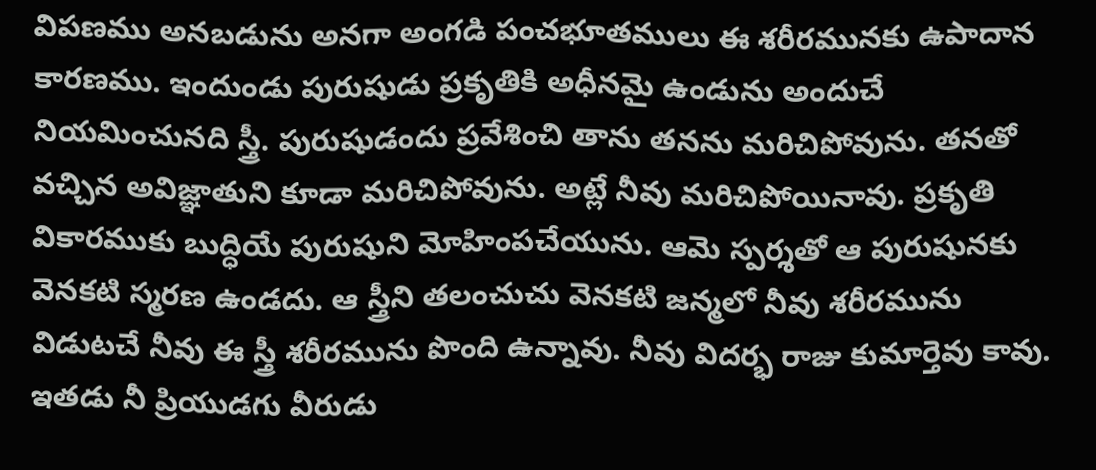విపణము అనబడును అనగా అంగడి పంచభూతములు ఈ శరీరమునకు ఉపాదాన కారణము. ఇందుండు పురుషుడు ప్రకృతికి అధీనమై ఉండును అందుచే నియమించునది స్త్రీ. పురుషుడందు ప్రవేశించి తాను తనను మరిచిపోవును. తనతో వచ్చిన అవిజ్ఞాతుని కూడా మరిచిపోవును. అట్లే నీవు మరిచిపోయినావు. ప్రకృతి వికారముకు బుద్ధియే పురుషుని మోహింపచేయును. ఆమె స్పర్శతో ఆ పురుషునకు వెనకటి స్మరణ ఉండదు. ఆ స్త్రీని తలంచుచు వెనకటి జన్మలో నీవు శరీరమును విడుటచే నీవు ఈ స్త్రీ శరీరమును పొంది ఉన్నావు. నీవు విదర్భ రాజు కుమార్తెవు కావు. ఇతడు నీ ప్రియుడగు వీరుడు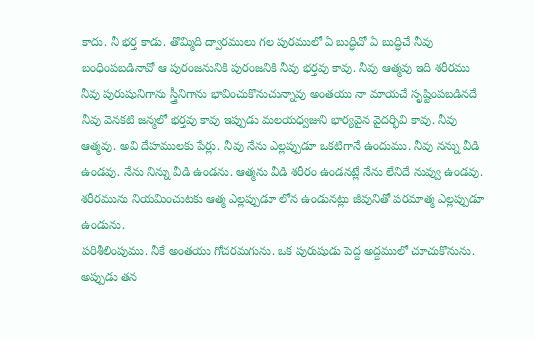కాదు. నీ భర్త కాడు. తొమ్మిది ద్వారములు గల పురములో ఏ బుద్ధిచో ఏ బుద్ధిచే నీవు బంధింపబడినావో ఆ పురంజనునికి పురంజనికి నీవు భర్తవు కావు. నీవు ఆత్మవు ఇది శరీరము నీవు పురుషునిగాను స్త్రీనిగాను భావించుకొనుచున్నావు అంతయు నా మాయచే సృష్టింపబడినదే నీవు వెనకటి జన్మలో భర్తవు కావు ఇప్పుడు మలయధ్వజుని భార్యవైన వైదర్భివి కావు. నీవు ఆత్మవు. అవి దేహములకు పేర్లు. నీవు నేను ఎల్లప్పుడూ ఒకటిగానే ఉందుము. నీవు నన్ను వీడి ఉండవు. నేను నిన్ను వీడి ఉండను. ఆత్మను వీడి శరీరం ఉండనట్లే నేను లేనిదే నువ్వు ఉండవు. శరీరమును నియమించుటకు ఆత్మ ఎల్లప్పుడూ లోన ఉండునట్లు జీవునితో పరమాత్మ ఎల్లప్పుడూ ఉండును.
పరిశీలింపుము. నీకే అంతయు గోచరమగును. ఒక పురుషుడు పెద్ద అద్దములో చూచుకొనును. అప్పుడు తన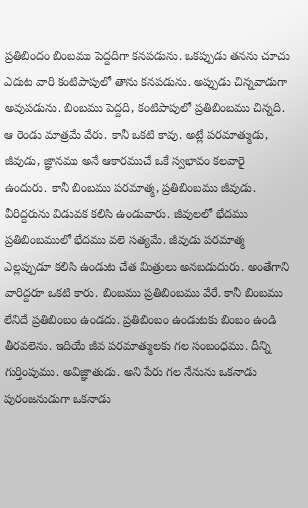ప్రతిబిందం బింబము పెద్దదిగా కనపడును. ఒకప్పుడు తనను చూచు ఎదుట వారి కంటిపాపులో తాను కనపడును. అప్పుడు చిన్నవాడుగా అవుపడును. బింబము పెద్దది, కంటిపాపులో ప్రతిబింబము చిన్నది. ఆ రెండు మాత్రమే వేరు. కానీ ఒకటి కావు. అట్లే పరమాత్ముడు, జీవుడు, జ్ఞానము అనే ఆకారముచే ఒకే స్వభావం కలవారై ఉందురు. కానీ బింబము పరమాత్మ, ప్రతిబింబము జీవుడు. వీరిద్దరును విడువక కలిసి ఉండువారు. జీవులలో భేదము ప్రతిబింబములో భేదము వలె సత్యమే. జీవుడు పరమాత్మ ఎల్లప్పుడూ కలిసి ఉండుట చేత మిత్రులు అనబడుదురు. అంతేగాని వారిద్దరూ ఒకటి కారు. బింబము ప్రతిబింబము వేరే. కానీ బింబము లేనిదే ప్రతిబింబం ఉండదు. ప్రతిబింబం ఉండుటకు బింబం ఉండి తీరవలెను. ఇదియే జీవ పరమాత్ములకు గల సంబంధము. దీన్ని గుర్తింపుము. అవిజ్ఞాతుడు. అని పేరు గల నేనును ఒకనాడు పురంజనుడుగా ఒకనాడు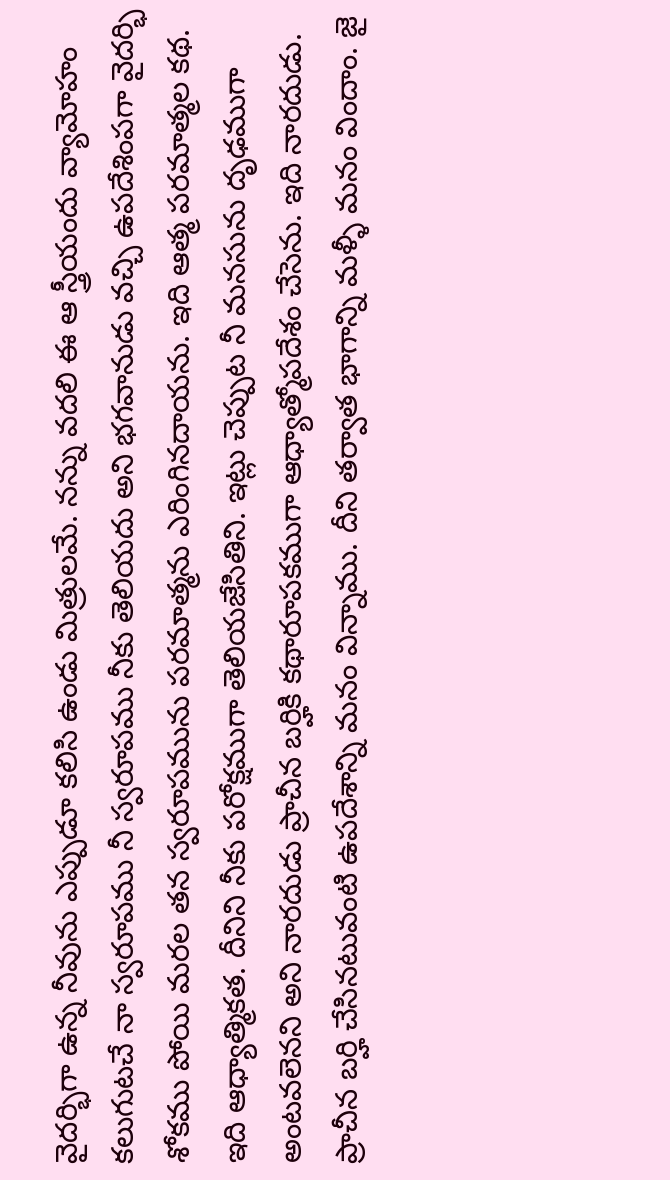వైదర్భిగా ఉన్న నీవును ఎప్పుడూ కలిసి ఉండు మిత్రులమే. నన్ను వదలి ఈ ఆ స్త్రీయందు వ్యామోహం కలుగుటచే నా స్వరూపము నీ స్వరూపము నీకు తెలియదు అని భగవానుడు వచ్చి ఉపదేశింపగా వైదర్భి శోకము పోయి మరల తన స్వరూపమును పరమాత్మను ఎరింగినదాయను. ఇది ఆత్మ పరమాత్మల కథ. ఇది ఆధ్యాత్మికత. దీనిని నీకు పరోక్షముగా తెలియజేసితిని. ఇట్లు చెప్పుట నీ మనసును దృఢముగా అంటవలెనని అని నారదుడు ప్రాచీన బర్హికి కథారూపకముగా ఆధ్యాత్మోపదేశం చేసెను. ఇది నారదుడు. ప్రాచీన బర్హి చేసినటువంటి ఉపదేశాన్ని మనం విన్నాము. దీని తర్వాత భాగాన్ని మళ్ళీ మనం విందాం. జై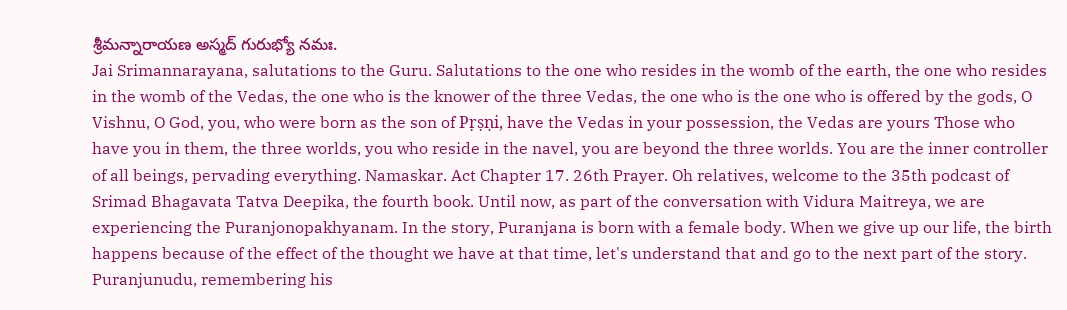శ్రీమన్నారాయణ అస్మద్ గురుభ్యో నమః.
Jai Srimannarayana, salutations to the Guru. Salutations to the one who resides in the womb of the earth, the one who resides in the womb of the Vedas, the one who is the knower of the three Vedas, the one who is the one who is offered by the gods, O Vishnu, O God, you, who were born as the son of Pṛṣṇi, have the Vedas in your possession, the Vedas are yours Those who have you in them, the three worlds, you who reside in the navel, you are beyond the three worlds. You are the inner controller of all beings, pervading everything. Namaskar. Act Chapter 17. 26th Prayer. Oh relatives, welcome to the 35th podcast of Srimad Bhagavata Tatva Deepika, the fourth book. Until now, as part of the conversation with Vidura Maitreya, we are experiencing the Puranjonopakhyanam. In the story, Puranjana is born with a female body. When we give up our life, the birth happens because of the effect of the thought we have at that time, let's understand that and go to the next part of the story. Puranjunudu, remembering his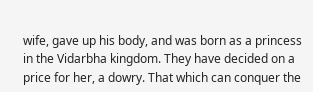wife, gave up his body, and was born as a princess in the Vidarbha kingdom. They have decided on a price for her, a dowry. That which can conquer the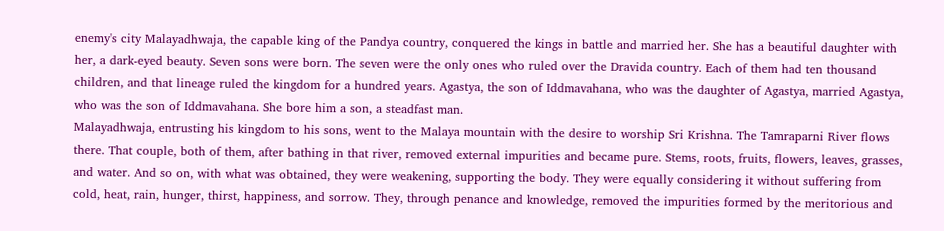enemy's city Malayadhwaja, the capable king of the Pandya country, conquered the kings in battle and married her. She has a beautiful daughter with her, a dark-eyed beauty. Seven sons were born. The seven were the only ones who ruled over the Dravida country. Each of them had ten thousand children, and that lineage ruled the kingdom for a hundred years. Agastya, the son of Iddmavahana, who was the daughter of Agastya, married Agastya, who was the son of Iddmavahana. She bore him a son, a steadfast man.
Malayadhwaja, entrusting his kingdom to his sons, went to the Malaya mountain with the desire to worship Sri Krishna. The Tamraparni River flows there. That couple, both of them, after bathing in that river, removed external impurities and became pure. Stems, roots, fruits, flowers, leaves, grasses, and water. And so on, with what was obtained, they were weakening, supporting the body. They were equally considering it without suffering from cold, heat, rain, hunger, thirst, happiness, and sorrow. They, through penance and knowledge, removed the impurities formed by the meritorious and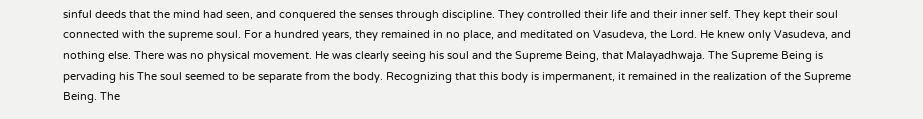sinful deeds that the mind had seen, and conquered the senses through discipline. They controlled their life and their inner self. They kept their soul connected with the supreme soul. For a hundred years, they remained in no place, and meditated on Vasudeva, the Lord. He knew only Vasudeva, and nothing else. There was no physical movement. He was clearly seeing his soul and the Supreme Being, that Malayadhwaja. The Supreme Being is pervading his The soul seemed to be separate from the body. Recognizing that this body is impermanent, it remained in the realization of the Supreme Being. The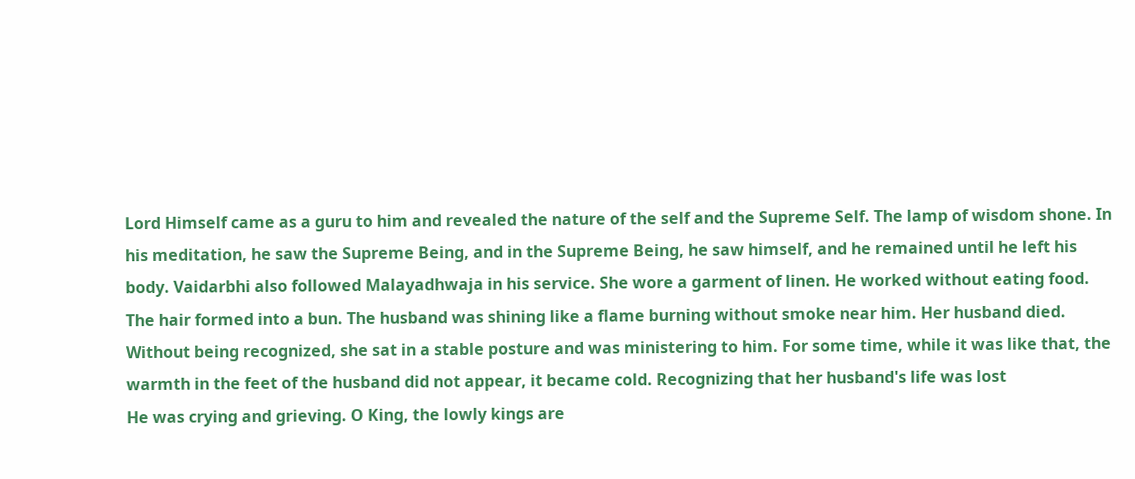Lord Himself came as a guru to him and revealed the nature of the self and the Supreme Self. The lamp of wisdom shone. In his meditation, he saw the Supreme Being, and in the Supreme Being, he saw himself, and he remained until he left his body. Vaidarbhi also followed Malayadhwaja in his service. She wore a garment of linen. He worked without eating food. The hair formed into a bun. The husband was shining like a flame burning without smoke near him. Her husband died. Without being recognized, she sat in a stable posture and was ministering to him. For some time, while it was like that, the warmth in the feet of the husband did not appear, it became cold. Recognizing that her husband's life was lost
He was crying and grieving. O King, the lowly kings are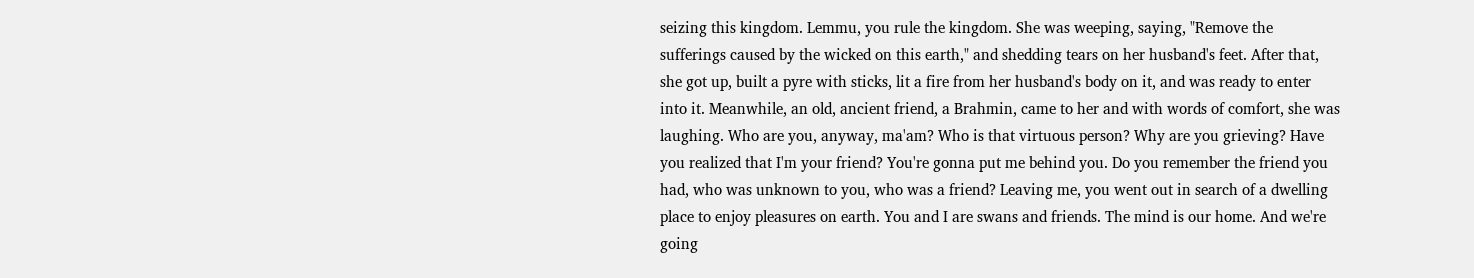seizing this kingdom. Lemmu, you rule the kingdom. She was weeping, saying, "Remove the sufferings caused by the wicked on this earth," and shedding tears on her husband's feet. After that, she got up, built a pyre with sticks, lit a fire from her husband's body on it, and was ready to enter into it. Meanwhile, an old, ancient friend, a Brahmin, came to her and with words of comfort, she was laughing. Who are you, anyway, ma'am? Who is that virtuous person? Why are you grieving? Have you realized that I'm your friend? You're gonna put me behind you. Do you remember the friend you had, who was unknown to you, who was a friend? Leaving me, you went out in search of a dwelling place to enjoy pleasures on earth. You and I are swans and friends. The mind is our home. And we're going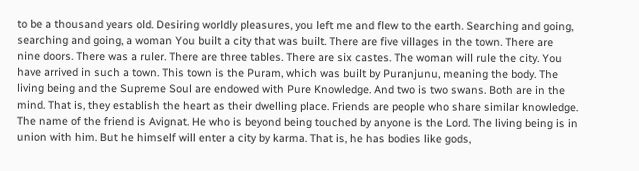to be a thousand years old. Desiring worldly pleasures, you left me and flew to the earth. Searching and going, searching and going, a woman You built a city that was built. There are five villages in the town. There are nine doors. There was a ruler. There are three tables. There are six castes. The woman will rule the city. You have arrived in such a town. This town is the Puram, which was built by Puranjunu, meaning the body. The living being and the Supreme Soul are endowed with Pure Knowledge. And two is two swans. Both are in the mind. That is, they establish the heart as their dwelling place. Friends are people who share similar knowledge. The name of the friend is Avignat. He who is beyond being touched by anyone is the Lord. The living being is in union with him. But he himself will enter a city by karma. That is, he has bodies like gods,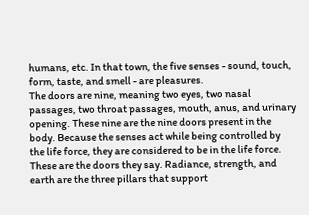humans, etc. In that town, the five senses - sound, touch, form, taste, and smell - are pleasures.
The doors are nine, meaning two eyes, two nasal passages, two throat passages, mouth, anus, and urinary opening. These nine are the nine doors present in the body. Because the senses act while being controlled by the life force, they are considered to be in the life force. These are the doors they say. Radiance, strength, and earth are the three pillars that support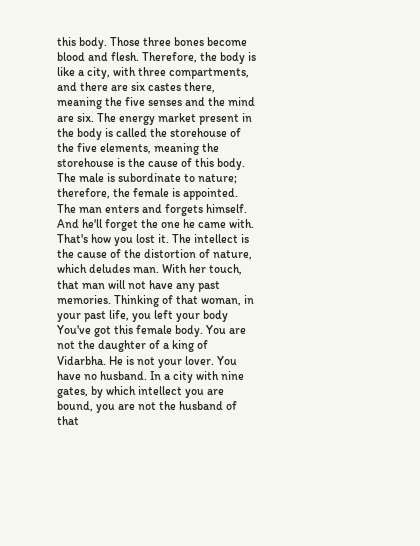this body. Those three bones become blood and flesh. Therefore, the body is like a city, with three compartments, and there are six castes there, meaning the five senses and the mind are six. The energy market present in the body is called the storehouse of the five elements, meaning the storehouse is the cause of this body. The male is subordinate to nature; therefore, the female is appointed. The man enters and forgets himself. And he'll forget the one he came with. That's how you lost it. The intellect is the cause of the distortion of nature, which deludes man. With her touch, that man will not have any past memories. Thinking of that woman, in your past life, you left your body You've got this female body. You are not the daughter of a king of Vidarbha. He is not your lover. You have no husband. In a city with nine gates, by which intellect you are bound, you are not the husband of that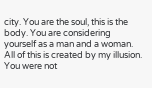city. You are the soul, this is the body. You are considering yourself as a man and a woman. All of this is created by my illusion. You were not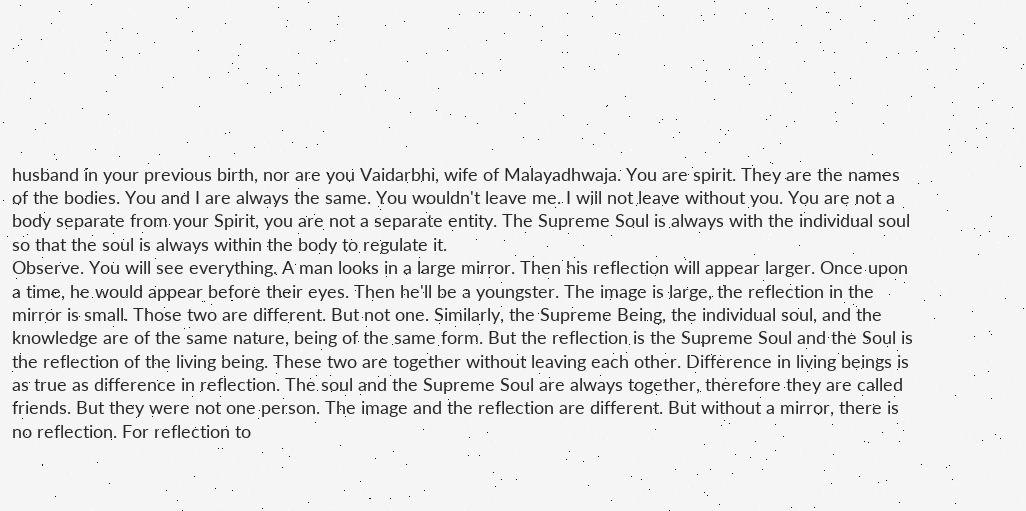husband in your previous birth, nor are you Vaidarbhi, wife of Malayadhwaja. You are spirit. They are the names of the bodies. You and I are always the same. You wouldn't leave me. I will not leave without you. You are not a body separate from your Spirit, you are not a separate entity. The Supreme Soul is always with the individual soul so that the soul is always within the body to regulate it.
Observe. You will see everything. A man looks in a large mirror. Then his reflection will appear larger. Once upon a time, he would appear before their eyes. Then he'll be a youngster. The image is large, the reflection in the mirror is small. Those two are different. But not one. Similarly, the Supreme Being, the individual soul, and the knowledge are of the same nature, being of the same form. But the reflection is the Supreme Soul and the Soul is the reflection of the living being. These two are together without leaving each other. Difference in living beings is as true as difference in reflection. The soul and the Supreme Soul are always together, therefore they are called friends. But they were not one person. The image and the reflection are different. But without a mirror, there is no reflection. For reflection to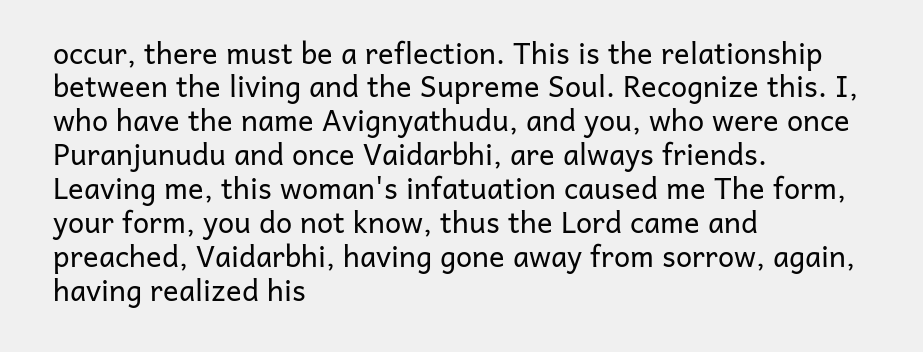occur, there must be a reflection. This is the relationship between the living and the Supreme Soul. Recognize this. I, who have the name Avignyathudu, and you, who were once Puranjunudu and once Vaidarbhi, are always friends. Leaving me, this woman's infatuation caused me The form, your form, you do not know, thus the Lord came and preached, Vaidarbhi, having gone away from sorrow, again, having realized his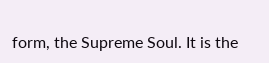form, the Supreme Soul. It is the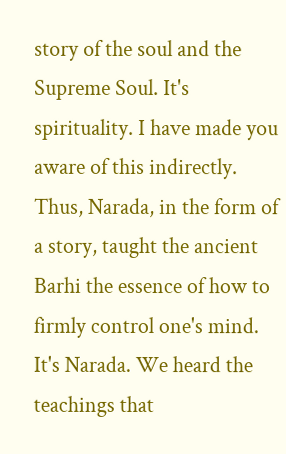story of the soul and the Supreme Soul. It's spirituality. I have made you aware of this indirectly. Thus, Narada, in the form of a story, taught the ancient Barhi the essence of how to firmly control one's mind. It's Narada. We heard the teachings that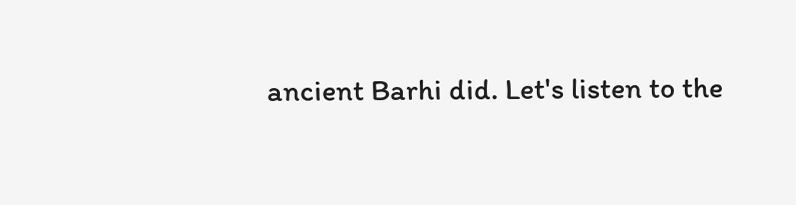ancient Barhi did. Let's listen to the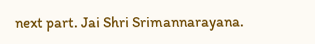next part. Jai Shri Srimannarayana.